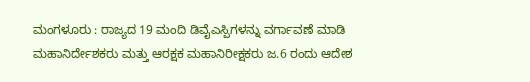ಮಂಗಳೂರು : ರಾಜ್ಯದ 19 ಮಂದಿ ಡಿವೈಎಸ್ಪಿಗಳನ್ನು ವರ್ಗಾವಣೆ ಮಾಡಿ ಮಹಾನಿರ್ದೇಶಕರು ಮತ್ತು ಆರಕ್ಷಕ ಮಹಾನಿರೀಕ್ಷಕರು ಜ.6 ರಂದು ಆದೇಶ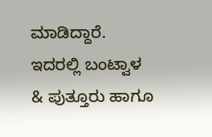ಮಾಡಿದ್ದಾರೆ. ಇದರಲ್ಲಿ ಬಂಟ್ವಾಳ & ಪುತ್ತೂರು ಹಾಗೂ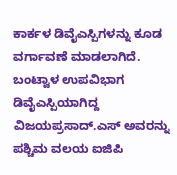ಕಾರ್ಕಳ ಡಿವೈಎಸ್ಪಿಗಳನ್ನು ಕೂಡ ವರ್ಗಾವಣೆ ಮಾಡಲಾಗಿದೆ.
ಬಂಟ್ವಾಳ ಉಪವಿಭಾಗ ಡಿವೈಎಸ್ಪಿಯಾಗಿದ್ದ ವಿಜಯಪ್ರಸಾದ್.ಎಸ್ ಅವರನ್ನು ಪಶ್ಚಿಮ ವಲಯ ಐಜಿಪಿ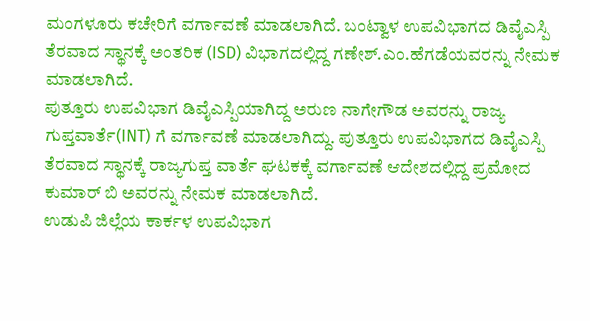ಮಂಗಳೂರು ಕಚೇರಿಗೆ ವರ್ಗಾವಣೆ ಮಾಡಲಾಗಿದೆ. ಬಂಟ್ವಾಳ ಉಪವಿಭಾಗದ ಡಿವೈಎಸ್ಪಿ ತೆರವಾದ ಸ್ಥಾನಕ್ಕೆ ಅಂತರಿಕ (ISD) ವಿಭಾಗದಲ್ಲಿದ್ದ ಗಣೇಶ್.ಎಂ.ಹೆಗಡೆಯವರನ್ನು ನೇಮಕ ಮಾಡಲಾಗಿದೆ.
ಪುತ್ತೂರು ಉಪವಿಭಾಗ ಡಿವೈಎಸ್ಪಿಯಾಗಿದ್ದ ಅರುಣ ನಾಗೇಗೌಡ ಅವರನ್ನು ರಾಜ್ಯ ಗುಪ್ತವಾರ್ತೆ(INT) ಗೆ ವರ್ಗಾವಣೆ ಮಾಡಲಾಗಿದ್ದು. ಪುತ್ತೂರು ಉಪವಿಭಾಗದ ಡಿವೈಎಸ್ಪಿ ತೆರವಾದ ಸ್ಥಾನಕ್ಕೆ ರಾಜ್ಯಗುಪ್ತ ವಾರ್ತೆ ಘಟಕಕ್ಕೆ ವರ್ಗಾವಣೆ ಆದೇಶದಲ್ಲಿದ್ದ ಪ್ರಮೋದ ಕುಮಾರ್ ಬಿ ಅವರನ್ನು ನೇಮಕ ಮಾಡಲಾಗಿದೆ.
ಉಡುಪಿ ಜಿಲ್ಲೆಯ ಕಾರ್ಕಳ ಉಪವಿಭಾಗ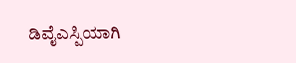ಡಿವೈಎಸ್ಪಿಯಾಗಿ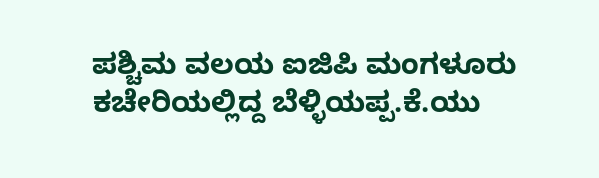ಪಶ್ಚಿಮ ವಲಯ ಐಜಿಪಿ ಮಂಗಳೂರು ಕಚೇರಿಯಲ್ಲಿದ್ದ ಬೆಳ್ಳಿಯಪ್ಪ.ಕೆ.ಯು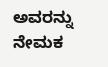ಅವರನ್ನು ನೇಮಕ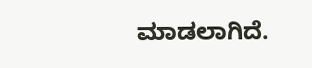ಮಾಡಲಾಗಿದೆ.